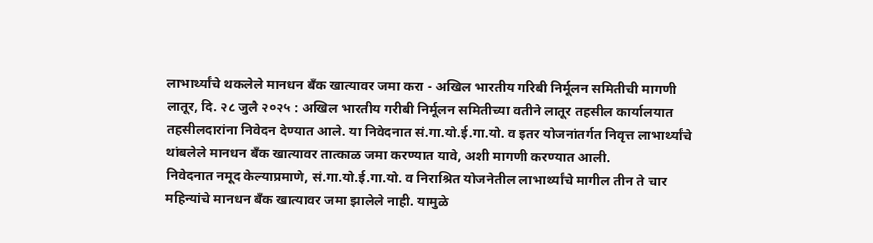लाभार्थ्यांचे थकलेले मानधन बँक खात्यावर जमा करा - अखिल भारतीय गरिबी निर्मूलन समितीची मागणी
लातूर, दि. २८ जुलै २०२५ : अखिल भारतीय गरीबी निर्मूलन समितीच्या वतीने लातूर तहसील कार्यालयात तहसीलदारांना निवेदन देण्यात आले. या निवेदनात सं.गा.यो.ई.गा.यो. व इतर योजनांतर्गत निवृत्त लाभार्थ्यांचे थांबलेले मानधन बँक खात्यावर तात्काळ जमा करण्यात यावे, अशी मागणी करण्यात आली.
निवेदनात नमूद केल्याप्रमाणे, सं.गा.यो.ई.गा.यो. व निराश्रित योजनेतील लाभार्थ्यांचे मागील तीन ते चार महिन्यांचे मानधन बँक खात्यावर जमा झालेले नाही. यामुळे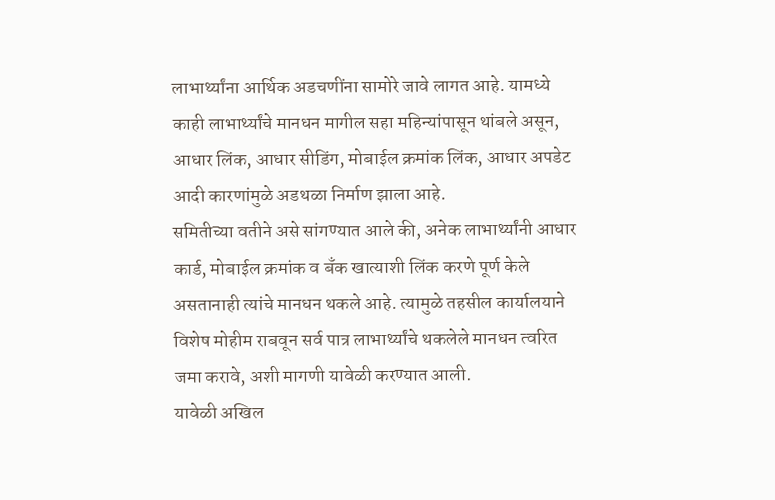लाभार्थ्यांना आर्थिक अडचणींना सामोरे जावे लागत आहे. यामध्ये काही लाभार्थ्यांचे मानधन मागील सहा महिन्यांपासून थांबले असून, आधार लिंक, आधार सीडिंग, मोबाईल क्रमांक लिंक, आधार अपडेट आदी कारणांमुळे अडथळा निर्माण झाला आहे.
समितीच्या वतीने असे सांगण्यात आले की, अनेक लाभार्थ्यांनी आधार कार्ड, मोबाईल क्रमांक व बँक खात्याशी लिंक करणे पूर्ण केले असतानाही त्यांचे मानधन थकले आहे. त्यामुळे तहसील कार्यालयाने विशेष मोहीम राबवून सर्व पात्र लाभार्थ्यांचे थकलेले मानधन त्वरित जमा करावे, अशी मागणी यावेळी करण्यात आली.
यावेळी अखिल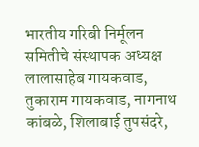भारतीय गरिबी निर्मूलन समितीचे संस्थापक अध्यक्ष लालासाहेब गायकवाड, तुकाराम गायकवाड, नागनाथ कांबळे, शिलाबाई तुपसंदरे,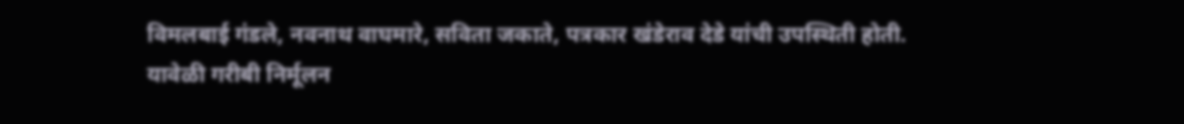विमलबाई गंडले, नवनाथ वाघमारे, सविता जकाते, पत्रकार खंडेराव देडे यांची उपस्थिती होती.
यावेळी गरीबी निर्मूलन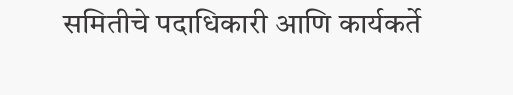समितीचे पदाधिकारी आणि कार्यकर्ते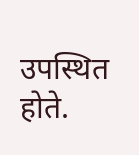उपस्थित होते.